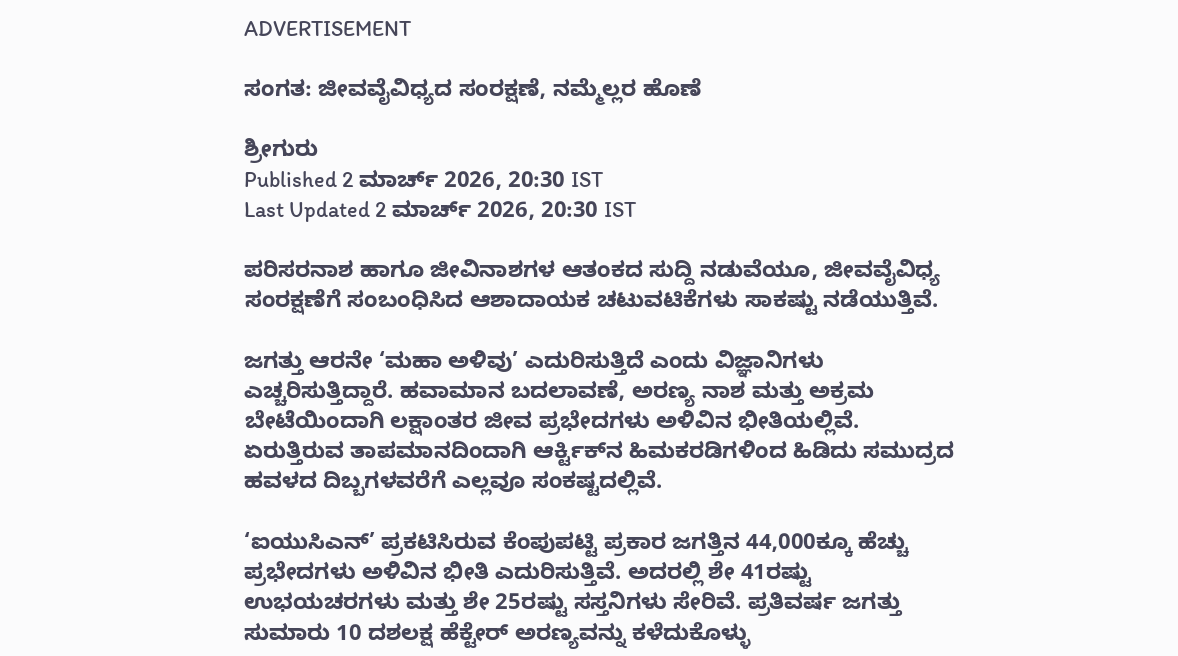ADVERTISEMENT

ಸಂಗತ: ಜೀವವೈವಿಧ್ಯದ ಸಂರಕ್ಷಣೆ, ನಮ್ಮೆಲ್ಲರ ಹೊಣೆ

ಶ್ರೀಗುರು
Published 2 ಮಾರ್ಚ್ 2026, 20:30 IST
Last Updated 2 ಮಾರ್ಚ್ 2026, 20:30 IST

ಪರಿಸರನಾಶ ಹಾಗೂ ಜೀವಿನಾಶಗಳ ಆತಂಕದ ಸುದ್ದಿ ನಡುವೆಯೂ, ಜೀವವೈವಿಧ್ಯ ಸಂರಕ್ಷಣೆಗೆ ಸಂಬಂಧಿಸಿದ ಆಶಾದಾಯಕ ಚಟುವಟಿಕೆಗಳು ಸಾಕಷ್ಟು ನಡೆಯುತ್ತಿವೆ.

ಜಗತ್ತು ಆರನೇ ‘ಮಹಾ ಅಳಿವು’ ಎದುರಿಸುತ್ತಿದೆ ಎಂದು ವಿಜ್ಞಾನಿಗಳು ಎಚ್ಚರಿಸುತ್ತಿದ್ದಾರೆ. ಹವಾಮಾನ ಬದಲಾವಣೆ, ಅರಣ್ಯ ನಾಶ ಮತ್ತು ಅಕ್ರಮ ಬೇಟೆಯಿಂದಾಗಿ ಲಕ್ಷಾಂತರ ಜೀವ ಪ್ರಭೇದಗಳು ಅಳಿವಿನ ಭೀತಿಯಲ್ಲಿವೆ. ಏರುತ್ತಿರುವ ತಾಪಮಾನದಿಂದಾಗಿ ಆರ್ಕ್ಟಿಕ್‌ನ ಹಿಮಕರಡಿಗಳಿಂದ ಹಿಡಿದು ಸಮುದ್ರದ ಹವಳದ ದಿಬ್ಬಗಳವರೆಗೆ ಎಲ್ಲವೂ ಸಂಕಷ್ಟದಲ್ಲಿವೆ.

‘ಐಯುಸಿಎನ್’ ಪ್ರಕಟಿಸಿರುವ ಕೆಂಪುಪಟ್ಟಿ ಪ್ರಕಾರ ಜಗತ್ತಿನ 44,000ಕ್ಕೂ ಹೆಚ್ಚು ಪ್ರಭೇದಗಳು ಅಳಿವಿನ ಭೀತಿ ಎದುರಿಸುತ್ತಿವೆ. ಅದರಲ್ಲಿ ಶೇ 41ರಷ್ಟು ಉಭಯಚರಗಳು ಮತ್ತು ಶೇ 25ರಷ್ಟು ಸಸ್ತನಿಗಳು ಸೇರಿವೆ. ಪ್ರತಿವರ್ಷ ಜಗತ್ತು ಸುಮಾರು 10 ದಶಲಕ್ಷ ಹೆಕ್ಟೇರ್ ಅರಣ್ಯವನ್ನು ಕಳೆದುಕೊಳ್ಳು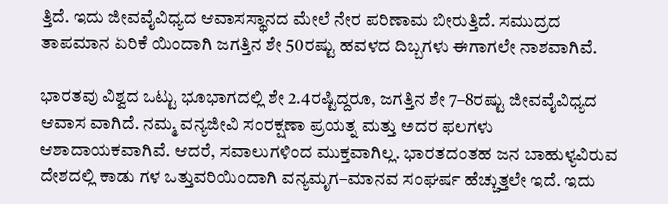ತ್ತಿದೆ. ಇದು ಜೀವವೈವಿಧ್ಯದ ಆವಾಸಸ್ಥಾನದ ಮೇಲೆ ನೇರ ಪರಿಣಾಮ ಬೀರುತ್ತಿದೆ. ಸಮುದ್ರದ ತಾಪಮಾನ ಏರಿಕೆ ಯಿಂದಾಗಿ ಜಗತ್ತಿನ ಶೇ 50ರಷ್ಟು ಹವಳದ ದಿಬ್ಬಗಳು ಈಗಾಗಲೇ ನಾಶವಾಗಿವೆ.

ಭಾರತವು ವಿಶ್ವದ ಒಟ್ಟು ಭೂಭಾಗದಲ್ಲಿ ಶೇ 2.4ರಷ್ಟಿದ್ದರೂ, ಜಗತ್ತಿನ ಶೇ 7–8ರಷ್ಟು ಜೀವವೈವಿಧ್ಯದ ಆವಾಸ ವಾಗಿದೆ. ನಮ್ಮ ವನ್ಯಜೀವಿ ಸಂರಕ್ಷಣಾ ಪ್ರಯತ್ನ ಮತ್ತು ಅದರ ಫಲಗಳು ಆಶಾದಾಯಕವಾಗಿವೆ. ಆದರೆ, ಸವಾಲುಗಳಿಂದ ಮುಕ್ತವಾಗಿಲ್ಲ. ಭಾರತದಂತಹ ಜನ ಬಾಹುಳ್ಯವಿರುವ ದೇಶದಲ್ಲಿ ಕಾಡು ಗಳ ಒತ್ತುವರಿಯಿಂದಾಗಿ ವನ್ಯಮೃಗ–ಮಾನವ ಸಂಘರ್ಷ ಹೆಚ್ಚುತ್ತಲೇ ಇದೆ. ಇದು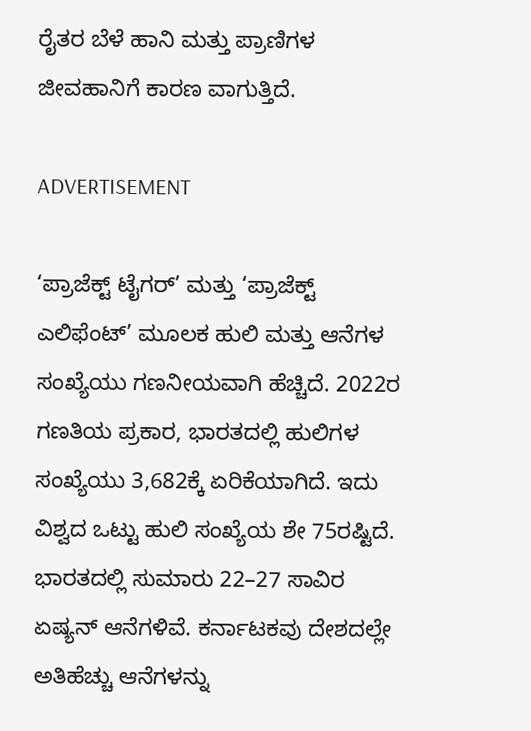ರೈತರ ಬೆಳೆ ಹಾನಿ ಮತ್ತು ಪ್ರಾಣಿಗಳ ಜೀವಹಾನಿಗೆ ಕಾರಣ ವಾಗುತ್ತಿದೆ.

ADVERTISEMENT

‘ಪ್ರಾಜೆಕ್ಟ್ ಟೈಗರ್’ ಮತ್ತು ‘ಪ್ರಾಜೆಕ್ಟ್ ಎಲಿಫೆಂಟ್’ ಮೂಲಕ ಹುಲಿ ಮತ್ತು ಆನೆಗಳ ಸಂಖ್ಯೆಯು ಗಣನೀಯವಾಗಿ ಹೆಚ್ಚಿದೆ. 2022ರ ಗಣತಿಯ ಪ್ರಕಾರ, ಭಾರತದಲ್ಲಿ ಹುಲಿಗಳ ಸಂಖ್ಯೆಯು 3,682ಕ್ಕೆ ಏರಿಕೆಯಾಗಿದೆ. ಇದು ವಿಶ್ವದ ಒಟ್ಟು ಹುಲಿ ಸಂಖ್ಯೆಯ ಶೇ 75ರಷ್ಟಿದೆ. ಭಾರತದಲ್ಲಿ ಸುಮಾರು 22–27 ಸಾವಿರ ಏಷ್ಯನ್ ಆನೆಗಳಿವೆ. ಕರ್ನಾಟಕವು ದೇಶದಲ್ಲೇ ಅತಿಹೆಚ್ಚು ಆನೆಗಳನ್ನು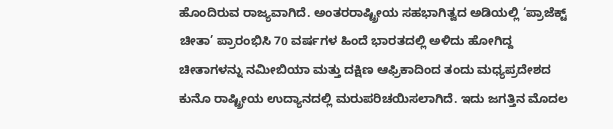ಹೊಂದಿರುವ ರಾಜ್ಯವಾಗಿದೆ. ಅಂತರರಾಷ್ಟ್ರೀಯ ಸಹಭಾಗಿತ್ವದ ಅಡಿಯಲ್ಲಿ ‘ಪ್ರಾಜೆಕ್ಟ್ ಚೀತಾ’ ಪ್ರಾರಂಭಿಸಿ 70 ವರ್ಷಗಳ ಹಿಂದೆ ಭಾರತದಲ್ಲಿ ಅಳಿದು ಹೋಗಿದ್ದ ಚೀತಾಗಳನ್ನು ನಮೀಬಿಯಾ ಮತ್ತು ದಕ್ಷಿಣ ಆಫ್ರಿಕಾದಿಂದ ತಂದು ಮಧ್ಯಪ್ರದೇಶದ ಕುನೊ ರಾಷ್ಟ್ರೀಯ ಉದ್ಯಾನದಲ್ಲಿ ಮರುಪರಿಚಯಿಸಲಾಗಿದೆ. ಇದು ಜಗತ್ತಿನ ಮೊದಲ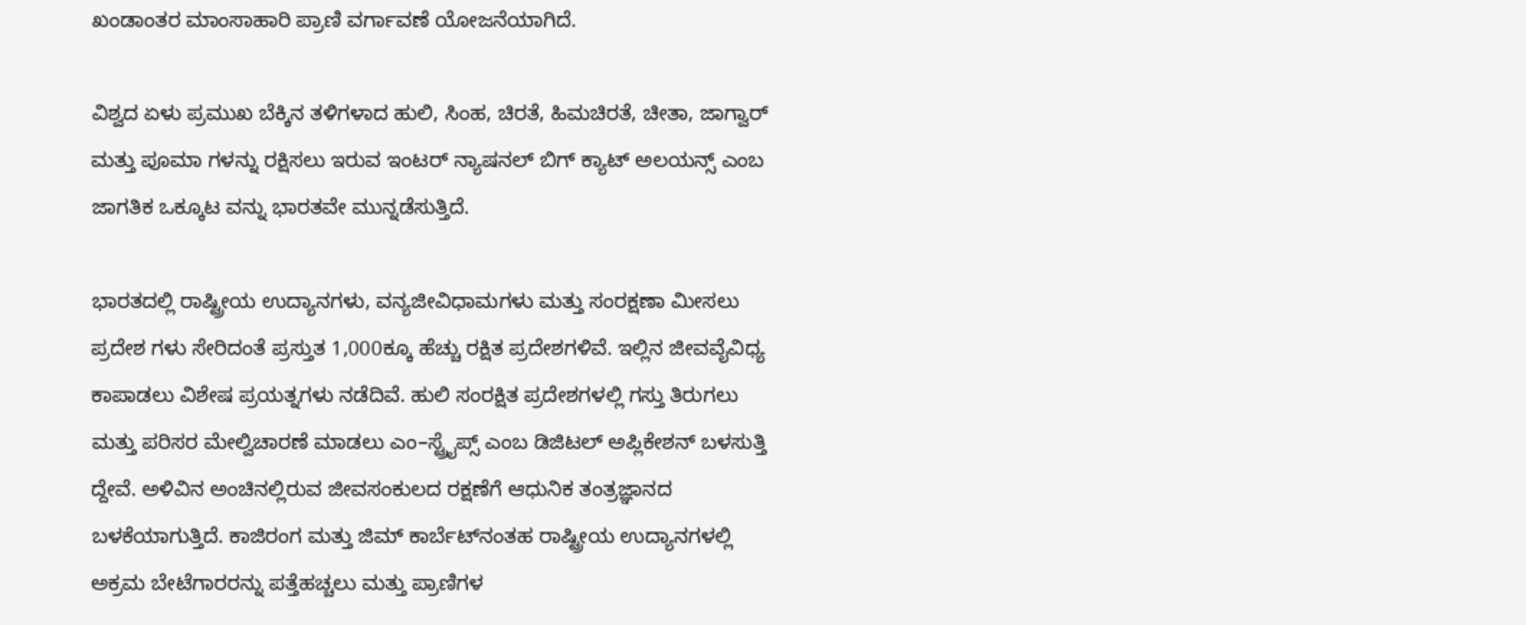ಖಂಡಾಂತರ ಮಾಂಸಾಹಾರಿ ಪ್ರಾಣಿ ವರ್ಗಾವಣೆ ಯೋಜನೆಯಾಗಿದೆ.

ವಿಶ್ವದ ಏಳು ಪ್ರಮುಖ ಬೆಕ್ಕಿನ ತಳಿಗಳಾದ ಹುಲಿ, ಸಿಂಹ, ಚಿರತೆ, ಹಿಮಚಿರತೆ, ಚೀತಾ, ಜಾಗ್ವಾರ್ ಮತ್ತು ಪೂಮಾ ಗಳನ್ನು ರಕ್ಷಿಸಲು ಇರುವ ಇಂಟರ್ ನ್ಯಾಷನಲ್ ಬಿಗ್ ಕ್ಯಾಟ್ ಅಲಯನ್ಸ್ ಎಂಬ ಜಾಗತಿಕ ಒಕ್ಕೂಟ ವನ್ನು ಭಾರತವೇ ಮುನ್ನಡೆಸುತ್ತಿದೆ.

ಭಾರತದಲ್ಲಿ ರಾಷ್ಟ್ರೀಯ ಉದ್ಯಾನಗಳು, ವನ್ಯಜೀವಿಧಾಮಗಳು ಮತ್ತು ಸಂರಕ್ಷಣಾ ಮೀಸಲು ಪ್ರದೇಶ ಗಳು ಸೇರಿದಂತೆ ಪ್ರಸ್ತುತ 1,000ಕ್ಕೂ ಹೆಚ್ಚು ರಕ್ಷಿತ ಪ್ರದೇಶಗಳಿವೆ. ಇಲ್ಲಿನ ಜೀವವೈವಿಧ್ಯ ಕಾಪಾಡಲು ವಿಶೇಷ ಪ್ರಯತ್ನಗಳು ನಡೆದಿವೆ. ಹುಲಿ ಸಂರಕ್ಷಿತ ಪ್ರದೇಶಗಳಲ್ಲಿ ಗಸ್ತು ತಿರುಗಲು ಮತ್ತು ಪರಿಸರ ಮೇಲ್ವಿಚಾರಣೆ ಮಾಡಲು ಎಂ–ಸ್ಟ್ರೈಪ್ಸ್ ಎಂಬ ಡಿಜಿಟಲ್ ಅಪ್ಲಿಕೇಶನ್ ಬಳಸುತ್ತಿ ದ್ದೇವೆ. ಅಳಿವಿನ ಅಂಚಿನಲ್ಲಿರುವ ಜೀವಸಂಕುಲದ ರಕ್ಷಣೆಗೆ ಆಧುನಿಕ ತಂತ್ರಜ್ಞಾನದ ಬಳಕೆಯಾಗುತ್ತಿದೆ. ಕಾಜಿರಂಗ ಮತ್ತು ಜಿಮ್ ಕಾರ್ಬೆಟ್‌ನಂತಹ ರಾಷ್ಟ್ರೀಯ ಉದ್ಯಾನಗಳಲ್ಲಿ ಅಕ್ರಮ ಬೇಟೆಗಾರರನ್ನು ಪತ್ತೆಹಚ್ಚಲು ಮತ್ತು ಪ್ರಾಣಿಗಳ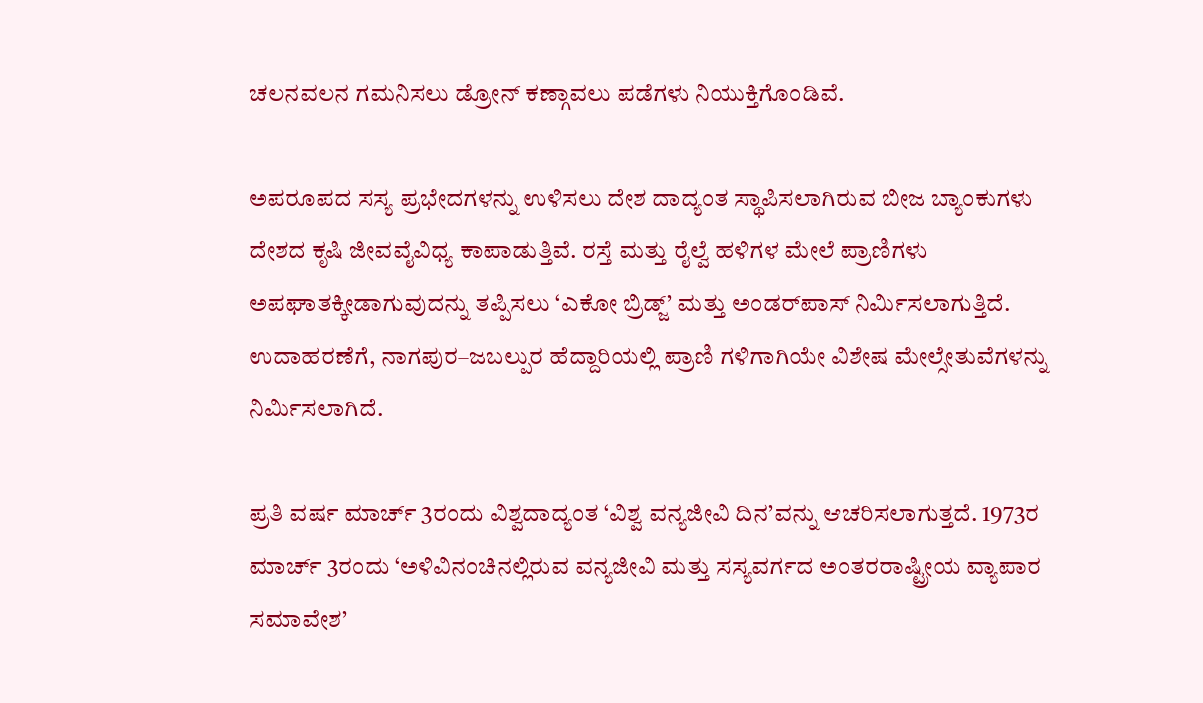ಚಲನವಲನ ಗಮನಿಸಲು ಡ್ರೋನ್ ಕಣ್ಗಾವಲು ಪಡೆಗಳು ನಿಯುಕ್ತಿಗೊಂಡಿವೆ.

ಅಪರೂಪದ ಸಸ್ಯ ಪ್ರಭೇದಗಳನ್ನು ಉಳಿಸಲು ದೇಶ ದಾದ್ಯಂತ ಸ್ಥಾಪಿಸಲಾಗಿರುವ ಬೀಜ ಬ್ಯಾಂಕುಗಳು ದೇಶದ ಕೃಷಿ ಜೀವವೈವಿಧ್ಯ ಕಾಪಾಡುತ್ತಿವೆ. ರಸ್ತೆ ಮತ್ತು ರೈಲ್ವೆ ಹಳಿಗಳ ಮೇಲೆ ಪ್ರಾಣಿಗಳು ಅಪಘಾತಕ್ಕೀಡಾಗುವುದನ್ನು ತಪ್ಪಿಸಲು ‘ಎಕೋ ಬ್ರಿಡ್ಜ್’ ಮತ್ತು ಅಂಡರ್‌ಪಾಸ್‌ ನಿರ್ಮಿಸಲಾಗುತ್ತಿದೆ. ಉದಾಹರಣೆಗೆ, ನಾಗಪುರ–ಜಬಲ್ಪುರ ಹೆದ್ದಾರಿಯಲ್ಲಿ ಪ್ರಾಣಿ ಗಳಿಗಾಗಿಯೇ ವಿಶೇಷ ಮೇಲ್ಸೇತುವೆಗಳನ್ನು ನಿರ್ಮಿಸಲಾಗಿದೆ.

ಪ್ರತಿ ವರ್ಷ ಮಾರ್ಚ್ 3ರಂದು ವಿಶ್ವದಾದ್ಯಂತ ‘ವಿಶ್ವ ವನ್ಯಜೀವಿ ದಿನ’ವನ್ನು ಆಚರಿಸಲಾಗುತ್ತದೆ. 1973ರ ಮಾರ್ಚ್ 3ರಂದು ‘ಅಳಿವಿನಂಚಿನಲ್ಲಿರುವ ವನ್ಯಜೀವಿ ಮತ್ತು ಸಸ್ಯವರ್ಗದ ಅಂತರರಾಷ್ಟ್ರೀಯ ವ್ಯಾಪಾರ ಸಮಾವೇಶ’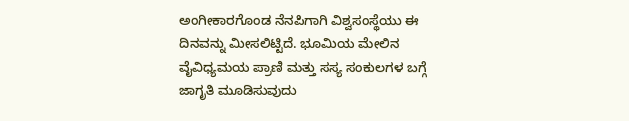ಅಂಗೀಕಾರಗೊಂಡ ನೆನಪಿಗಾಗಿ ವಿಶ್ವಸಂಸ್ಥೆಯು ಈ ದಿನವನ್ನು ಮೀಸಲಿಟ್ಟಿದೆ. ಭೂಮಿಯ ಮೇಲಿನ ವೈವಿಧ್ಯಮಯ ಪ್ರಾಣಿ ಮತ್ತು ಸಸ್ಯ ಸಂಕುಲಗಳ ಬಗ್ಗೆ ಜಾಗೃತಿ ಮೂಡಿಸುವುದು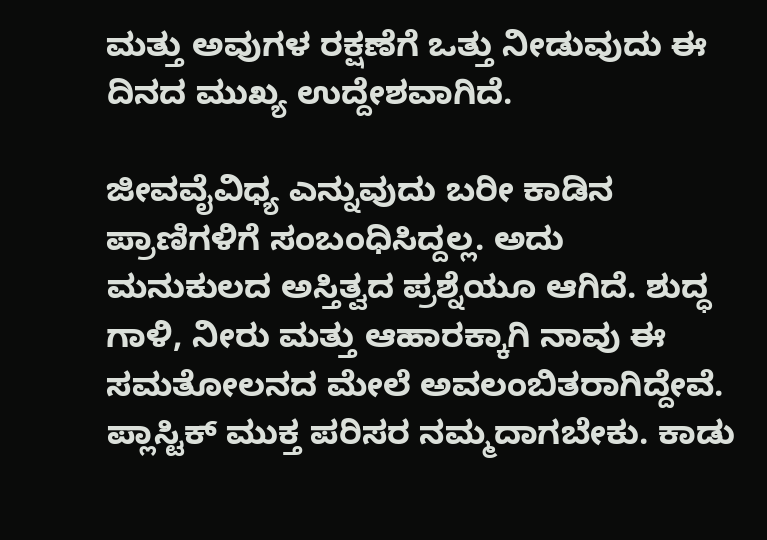ಮತ್ತು ಅವುಗಳ ರಕ್ಷಣೆಗೆ ಒತ್ತು ನೀಡುವುದು ಈ ದಿನದ ಮುಖ್ಯ ಉದ್ದೇಶವಾಗಿದೆ.

ಜೀವವೈವಿಧ್ಯ ಎನ್ನುವುದು ಬರೀ ಕಾಡಿನ ಪ್ರಾಣಿಗಳಿಗೆ ಸಂಬಂಧಿಸಿದ್ದಲ್ಲ. ಅದು ಮನುಕುಲದ ಅಸ್ತಿತ್ವದ ಪ್ರಶ್ನೆಯೂ ಆಗಿದೆ. ಶುದ್ಧ ಗಾಳಿ, ನೀರು ಮತ್ತು ಆಹಾರಕ್ಕಾಗಿ ನಾವು ಈ ಸಮತೋಲನದ ಮೇಲೆ ಅವಲಂಬಿತರಾಗಿದ್ದೇವೆ. ಪ್ಲಾಸ್ಟಿಕ್ ಮುಕ್ತ ಪರಿಸರ ನಮ್ಮದಾಗಬೇಕು. ಕಾಡು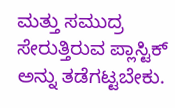ಮತ್ತು ಸಮುದ್ರ ಸೇರುತ್ತಿರುವ ಪ್ಲಾಸ್ಟಿಕ್ ಅನ್ನು ತಡೆಗಟ್ಟಬೇಕು.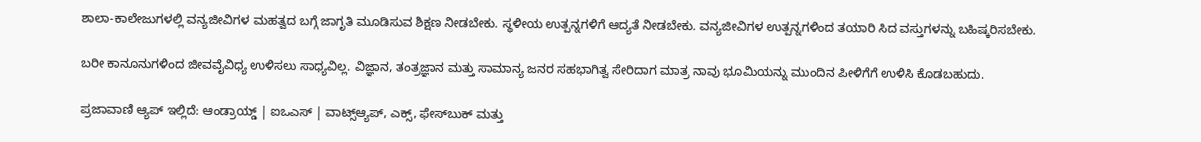ಶಾಲಾ-ಕಾಲೇಜುಗಳಲ್ಲಿ ವನ್ಯಜೀವಿಗಳ ಮಹತ್ವದ ಬಗ್ಗೆ ಜಾಗೃತಿ ಮೂಡಿಸುವ ಶಿಕ್ಷಣ ನೀಡಬೇಕು. ಸ್ಥಳೀಯ ಉತ್ಪನ್ನಗಳಿಗೆ ಆದ್ಯತೆ ನೀಡಬೇಕು. ವನ್ಯಜೀವಿಗಳ ಉತ್ಪನ್ನಗಳಿಂದ ತಯಾರಿ ಸಿದ ವಸ್ತುಗಳನ್ನು ಬಹಿಷ್ಕರಿಸಬೇಕು.

ಬರೀ ಕಾನೂನುಗಳಿಂದ ಜೀವವೈವಿಧ್ಯ ಉಳಿಸಲು ಸಾಧ್ಯವಿಲ್ಲ. ವಿಜ್ಞಾನ, ತಂತ್ರಜ್ಞಾನ ಮತ್ತು ಸಾಮಾನ್ಯ ಜನರ ಸಹಭಾಗಿತ್ವ ಸೇರಿದಾಗ ಮಾತ್ರ ನಾವು ಭೂಮಿಯನ್ನು ಮುಂದಿನ ಪೀಳಿಗೆಗೆ ಉಳಿಸಿ ಕೊಡಬಹುದು.

ಪ್ರಜಾವಾಣಿ ಆ್ಯಪ್ ಇಲ್ಲಿದೆ: ಆಂಡ್ರಾಯ್ಡ್ | ಐಒಎಸ್ | ವಾಟ್ಸ್ಆ್ಯಪ್, ಎಕ್ಸ್, ಫೇಸ್‌ಬುಕ್ ಮತ್ತು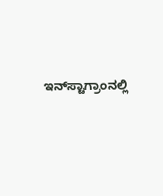ಇನ್‌ಸ್ಟಾಗ್ರಾಂನಲ್ಲಿ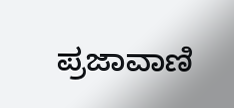ಪ್ರಜಾವಾಣಿ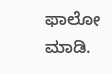ಫಾಲೋ ಮಾಡಿ.